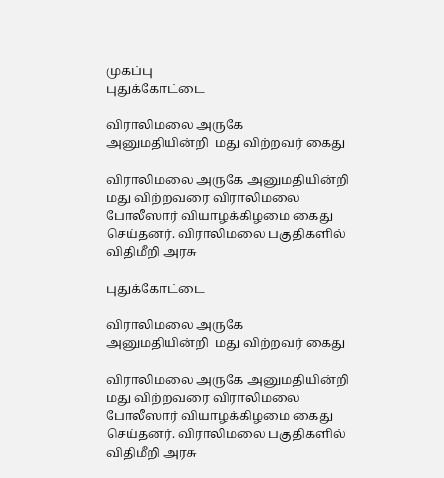முகப்பு
புதுக்கோட்டை

விராலிமலை அருகே  அனுமதியின்றி  மது விற்றவர் கைது

விராலிமலை அருகே அனுமதியின்றி  மது விற்றவரை விராலிமலை போலீஸார் வியாழக்கிழமை கைது செய்தனர். விராலிமலை பகுதிகளில் விதிமீறி அரசு

புதுக்கோட்டை

விராலிமலை அருகே  அனுமதியின்றி  மது விற்றவர் கைது

விராலிமலை அருகே அனுமதியின்றி  மது விற்றவரை விராலிமலை போலீஸார் வியாழக்கிழமை கைது செய்தனர். விராலிமலை பகுதிகளில் விதிமீறி அரசு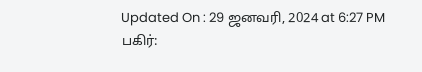Updated On : 29 ஜனவரி, 2024 at 6:27 PM
பகிர்: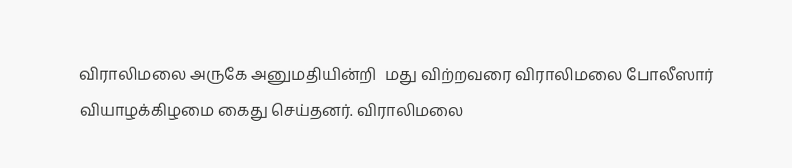விராலிமலை அருகே அனுமதியின்றி  மது விற்றவரை விராலிமலை போலீஸார் வியாழக்கிழமை கைது செய்தனர். விராலிமலை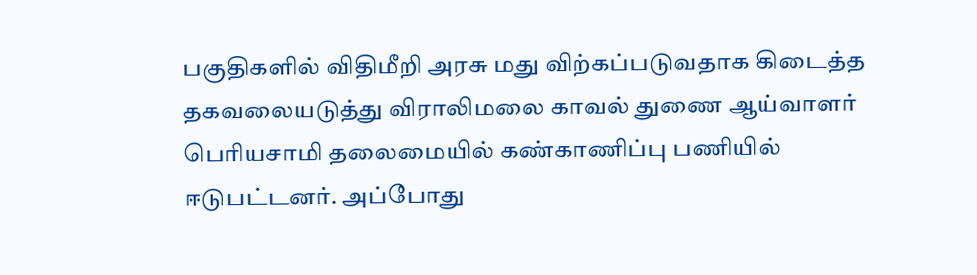பகுதிகளில் விதிமீறி அரசு மது விற்கப்படுவதாக கிடைத்த தகவலையடுத்து விராலிமலை காவல் துணை ஆய்வாளர் பெரியசாமி தலைமையில் கண்காணிப்பு பணியில் ஈடுபட்டனர். அப்போது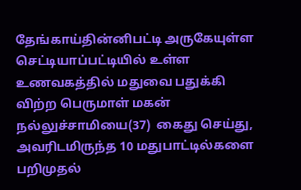தேங்காய்தின்னிபட்டி அருகேயுள்ள செட்டியாப்பட்டியில் உள்ள உணவகத்தில் மதுவை பதுக்கி விற்ற பெருமாள் மகன் நல்லுச்சாமியை(37)  கைது செய்து, அவரிடமிருந்த 10 மதுபாட்டில்களை பறிமுதல்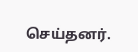செய்தனர்.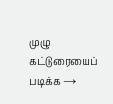முழு கட்டுரையைப் படிக்க →